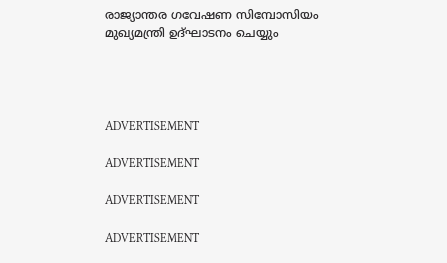രാജ്യാന്തര ഗവേഷണ സിമ്പോസിയം മുഖ്യമന്ത്രി ഉദ്ഘാടനം ചെയ്യും




ADVERTISEMENT

ADVERTISEMENT

ADVERTISEMENT

ADVERTISEMENT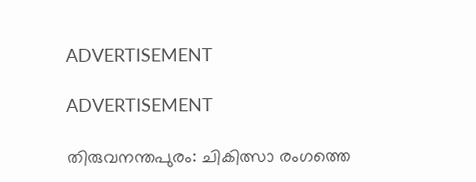ADVERTISEMENT

ADVERTISEMENT

തിരുവനന്തപുരം: ചികിത്സാ രംഗത്തെ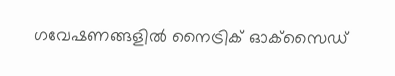ഗവേഷണങ്ങളില്‍ നൈട്രിക് ഓക്‌സൈഡ്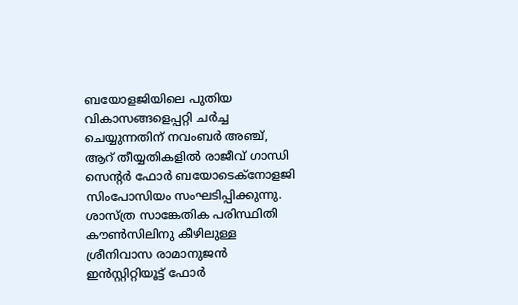ബയോളജിയിലെ പുതിയ വികാസങ്ങളെപ്പറ്റി ചര്‍ച്ച ചെയ്യുന്നതിന് നവംബര്‍ അഞ്ച്, ആറ് തീയ്യതികളില്‍ രാജീവ് ഗാന്ധി സെന്റര്‍ ഫോര്‍ ബയോടെക്‌നോളജി സിംപോസിയം സംഘടിപ്പിക്കുന്നു. ശാസ്ത്ര സാങ്കേതിക പരിസ്ഥിതി കൗണ്‍സിലിനു കീഴിലുള്ള ശ്രീനിവാസ രാമാനുജന്‍ ഇന്‍സ്റ്റിറ്റിയൂട്ട് ഫോര്‍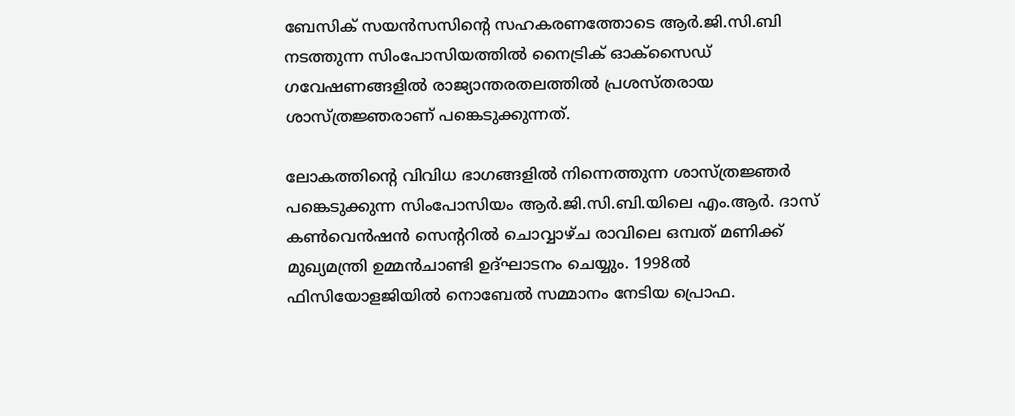ബേസിക് സയന്‍സസിന്റെ സഹകരണത്തോടെ ആര്‍.ജി.സി.ബി നടത്തുന്ന സിംപോസിയത്തില്‍ നൈട്രിക് ഓക്‌സൈഡ് ഗവേഷണങ്ങളില്‍ രാജ്യാന്തരതലത്തില്‍ പ്രശസ്തരായ ശാസ്ത്രജ്ഞരാണ് പങ്കെടുക്കുന്നത്.

ലോകത്തിന്റെ വിവിധ ഭാഗങ്ങളില്‍ നിന്നെത്തുന്ന ശാസ്ത്രജ്ഞര്‍ പങ്കെടുക്കുന്ന സിംപോസിയം ആര്‍.ജി.സി.ബി.യിലെ എം.ആര്‍. ദാസ് കണ്‍വെന്‍ഷന്‍ സെന്ററില്‍ ചൊവ്വാഴ്ച രാവിലെ ഒമ്പത് മണിക്ക്  മുഖ്യമന്ത്രി ഉമ്മന്‍ചാണ്ടി ഉദ്ഘാടനം ചെയ്യും. 1998ല്‍ ഫിസിയോളജിയില്‍ നൊബേല്‍ സമ്മാനം നേടിയ പ്രൊഫ.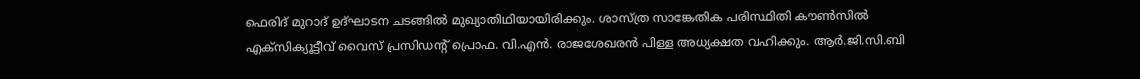ഫെരിദ് മുറാദ് ഉദ്ഘാടന ചടങ്ങില്‍ മുഖ്യാതിഥിയായിരിക്കും. ശാസ്ത്ര സാങ്കേതിക പരിസ്ഥിതി കൗണ്‍സില്‍ എക്‌സിക്യൂട്ടീവ് വൈസ് പ്രസിഡന്റ് പ്രൊഫ. വി.എന്‍. രാജശേഖരന്‍ പിള്ള അധ്യക്ഷത വഹിക്കും. ആര്‍.ജി.സി.ബി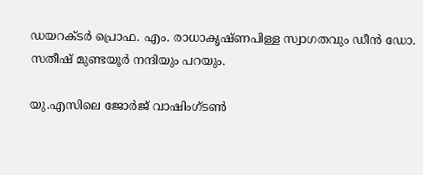ഡയറക്ടര്‍ പ്രൊഫ. എം. രാധാകൃഷ്ണപിള്ള സ്വാഗതവും ഡീന്‍ ഡോ. സതീഷ് മുണ്ടയൂര്‍ നന്ദിയും പറയും.

യു.എസിലെ ജോര്‍ജ് വാഷിംഗ്ടണ്‍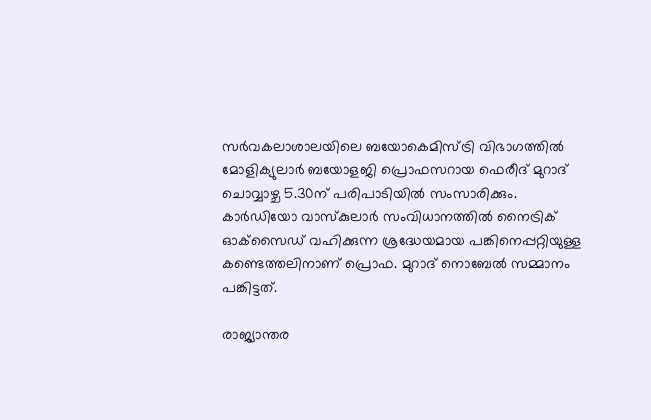സര്‍വകലാശാലയിലെ ബയോകെമിസ്ട്രി വിഭാഗത്തില്‍ മോളിക്യുലാര്‍ ബയോളജി പ്രൊഫസറായ ഫെരീദ് മുറാദ് ചൊവ്വാഴ്ച 5.30ന് പരിപാടിയില്‍ സംസാരിക്കും. കാര്‍ഡിയോ വാസ്‌കുലാര്‍ സംവിധാനത്തില്‍ നൈട്രിക് ഓക്‌സൈഡ് വഹിക്കുന്ന ശ്രദ്ധേയമായ പങ്കിനെപ്പറ്റിയുള്ള കണ്ടെത്തലിനാണ് പ്രൊഫ. മുറാദ് നൊബേല്‍ സമ്മാനം പങ്കിട്ടത്.

രാജ്യാന്തര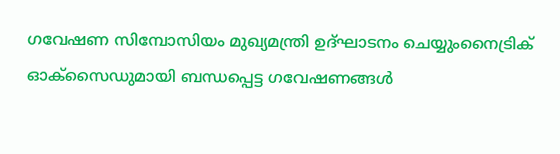ഗവേഷണ സിമ്പോസിയം മുഖ്യമന്ത്രി ഉദ്ഘാടനം ചെയ്യുംനൈട്രിക് ഓക്‌സൈഡുമായി ബന്ധപ്പെട്ട ഗവേഷണങ്ങള്‍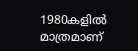1980കളില്‍ മാത്രമാണ്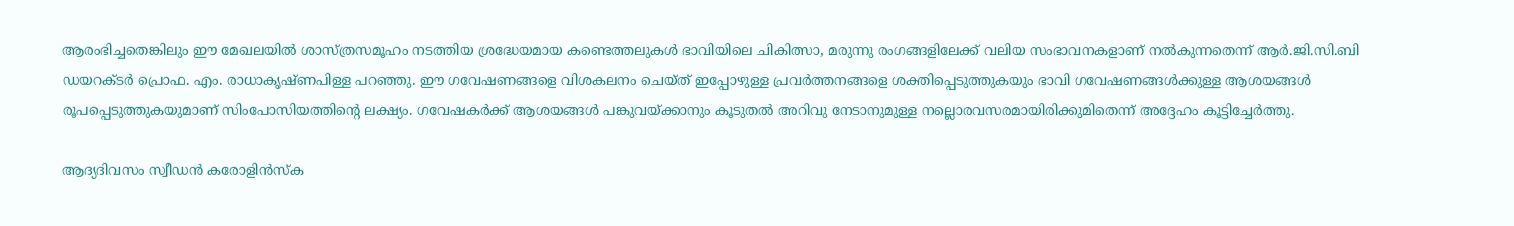ആരംഭിച്ചതെങ്കിലും ഈ മേഖലയില്‍ ശാസ്ത്രസമൂഹം നടത്തിയ ശ്രദ്ധേയമായ കണ്ടെത്തലുകള്‍ ഭാവിയിലെ ചികിത്സാ, മരുന്നു രംഗങ്ങളിലേക്ക് വലിയ സംഭാവനകളാണ് നല്‍കുന്നതെന്ന് ആര്‍.ജി.സി.ബി ഡയറക്ടര്‍ പ്രൊഫ. എം. രാധാകൃഷ്ണപിള്ള പറഞ്ഞു. ഈ ഗവേഷണങ്ങളെ വിശകലനം ചെയ്ത് ഇപ്പോഴുള്ള പ്രവര്‍ത്തനങ്ങളെ ശക്തിപ്പെടുത്തുകയും ഭാവി ഗവേഷണങ്ങള്‍ക്കുള്ള ആശയങ്ങള്‍ രൂപപ്പെടുത്തുകയുമാണ് സിംപോസിയത്തിന്റെ ലക്ഷ്യം. ഗവേഷകര്‍ക്ക് ആശയങ്ങള്‍ പങ്കുവയ്ക്കാനും കൂടുതല്‍ അറിവു നേടാനുമുള്ള നല്ലൊരവസരമായിരിക്കുമിതെന്ന് അദ്ദേഹം കൂട്ടിച്ചേര്‍ത്തു.

ആദ്യദിവസം സ്വീഡന്‍ കരോളിന്‍സ്‌ക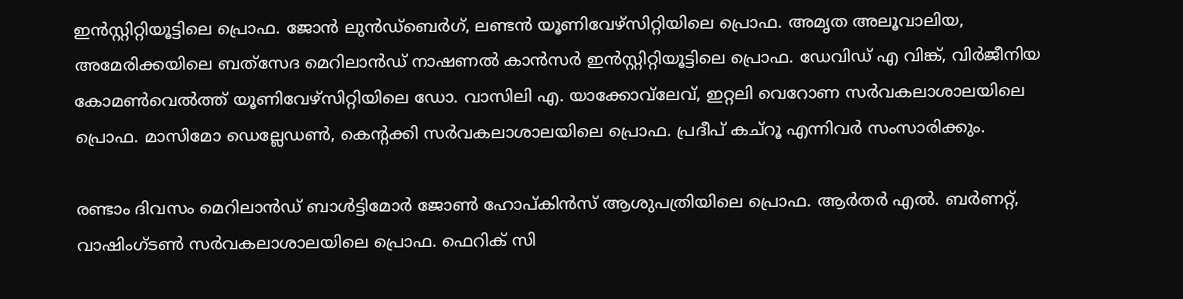ഇന്‍സ്റ്റിറ്റിയൂട്ടിലെ പ്രൊഫ. ജോന്‍ ലുന്‍ഡ്‌ബെര്‍ഗ്, ലണ്ടന്‍ യൂണിവേഴ്‌സിറ്റിയിലെ പ്രൊഫ. അമൃത അലൂവാലിയ, അമേരിക്കയിലെ ബത്‌സേദ മെറിലാന്‍ഡ് നാഷണല്‍ കാന്‍സര്‍ ഇന്‍സ്റ്റിറ്റിയൂട്ടിലെ പ്രൊഫ. ഡേവിഡ് എ വിങ്ക്, വിര്‍ജീനിയ കോമണ്‍വെല്‍ത്ത് യൂണിവേഴ്‌സിറ്റിയിലെ ഡോ. വാസിലി എ. യാക്കോവ്‌ലേവ്, ഇറ്റലി വെറോണ സര്‍വകലാശാലയിലെ പ്രൊഫ. മാസിമോ ഡെല്ലേഡണ്‍, കെന്റക്കി സര്‍വകലാശാലയിലെ പ്രൊഫ. പ്രദീപ് കച്‌റൂ എന്നിവര്‍ സംസാരിക്കും.

രണ്ടാം ദിവസം മെറിലാന്‍ഡ് ബാള്‍ട്ടിമോര്‍ ജോണ്‍ ഹോപ്കിന്‍സ് ആശുപത്രിയിലെ പ്രൊഫ. ആര്‍തര്‍ എല്‍. ബര്‍ണറ്റ്,  വാഷിംഗ്ടണ്‍ സര്‍വകലാശാലയിലെ പ്രൊഫ. ഫെറിക് സി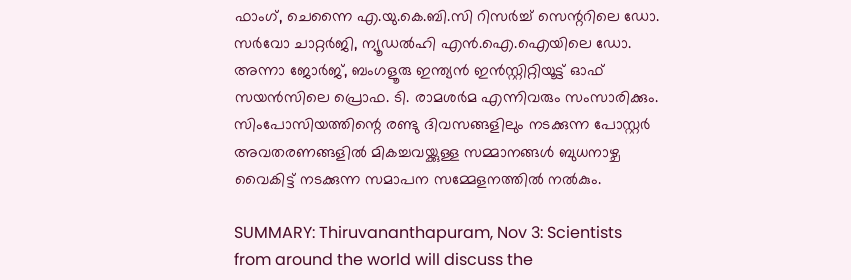ഫാംഗ്, ചെന്നൈ എ.യു.കെ.ബി.സി റിസര്‍ച്ച് സെന്ററിലെ ഡോ. സര്‍വോ ചാറ്റര്‍ജി, ന്യൂഡല്‍ഹി എന്‍.ഐ.ഐയിലെ ഡോ. അന്നാ ജോര്‍ജ്, ബംഗളൂരു ഇന്ത്യന്‍ ഇന്‍സ്റ്റിറ്റിയൂട്ട് ഓഫ് സയന്‍സിലെ പ്രൊഫ. ടി. രാമശര്‍മ എന്നിവരും സംസാരിക്കും. സിംപോസിയത്തിന്റെ രണ്ടു ദിവസങ്ങളിലും നടക്കുന്ന പോസ്റ്റര്‍ അവതരണങ്ങളില്‍ മികച്ചവയ്ക്കുള്ള സമ്മാനങ്ങള്‍ ബുധനാഴ്ച വൈകിട്ട് നടക്കുന്ന സമാപന സമ്മേളനത്തില്‍ നല്‍കും.

SUMMARY: Thiruvananthapuram, Nov 3: Scientists from around the world will discuss the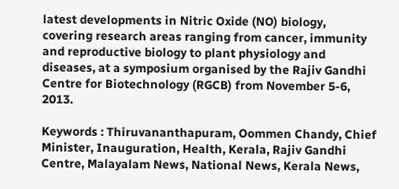latest developments in Nitric Oxide (NO) biology, covering research areas ranging from cancer, immunity and reproductive biology to plant physiology and diseases, at a symposium organised by the Rajiv Gandhi Centre for Biotechnology (RGCB) from November 5-6, 2013.

Keywords : Thiruvananthapuram, Oommen Chandy, Chief Minister, Inauguration, Health, Kerala, Rajiv Gandhi Centre, Malayalam News, National News, Kerala News,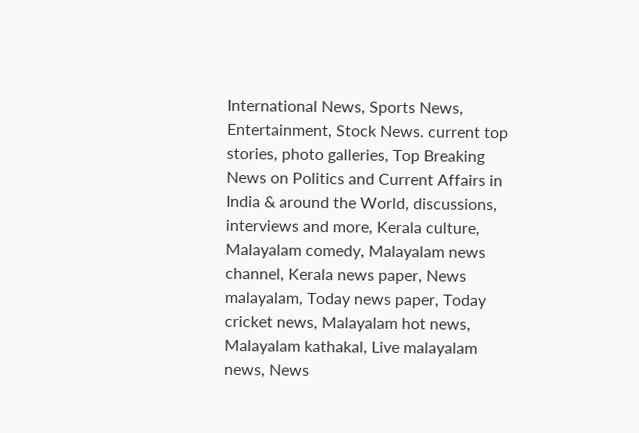International News, Sports News, Entertainment, Stock News. current top stories, photo galleries, Top Breaking News on Politics and Current Affairs in India & around the World, discussions, interviews and more, Kerala culture, Malayalam comedy, Malayalam news channel, Kerala news paper, News malayalam, Today news paper, Today cricket news, Malayalam hot news, Malayalam kathakal, Live malayalam news, News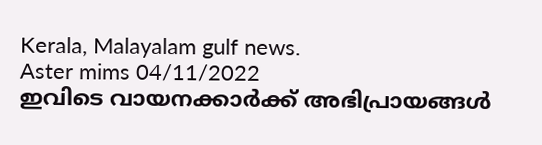Kerala, Malayalam gulf news.
Aster mims 04/11/2022
ഇവിടെ വായനക്കാർക്ക് അഭിപ്രായങ്ങൾ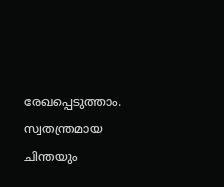രേഖപ്പെടുത്താം. സ്വതന്ത്രമായ ചിന്തയും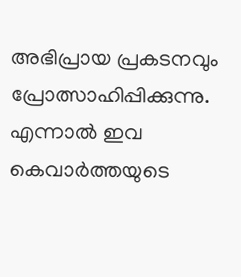അഭിപ്രായ പ്രകടനവും പ്രോത്സാഹിപ്പിക്കുന്നു. എന്നാൽ ഇവ കെവാർത്തയുടെ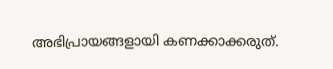അഭിപ്രായങ്ങളായി കണക്കാക്കരുത്.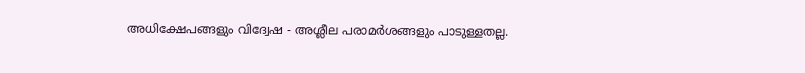അധിക്ഷേപങ്ങളും വിദ്വേഷ - അശ്ലീല പരാമർശങ്ങളും പാടുള്ളതല്ല.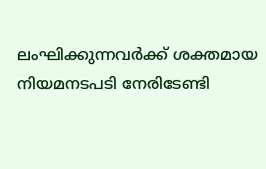ലംഘിക്കുന്നവർക്ക് ശക്തമായ നിയമനടപടി നേരിടേണ്ടി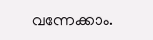വന്നേക്കാം.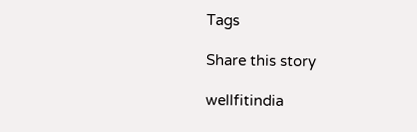Tags

Share this story

wellfitindia